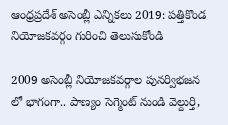ఆంధ్రప్రదేశ్ అసెంబ్లీ ఎన్నికలు 2019: ప‌త్తికొండ నియోజ‌క‌వ‌ర్గం గురించి తెలుసుకోండి

2009 అసెంబ్లీ నియోజ‌క‌వ‌ర్గాల పున‌ర్విభ‌జ‌న లో భాగంగా.. పాణ్యం సెగ్మెంట్ నుండి వెల్దుర్తి,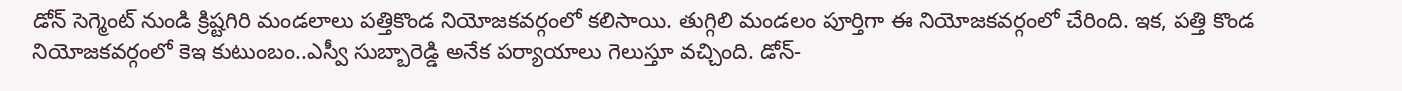డోన్ సెగ్మెంట్ నుండి క్రిష్ట‌గిరి మండ‌లాలు ప‌త్తికొండ నియోజ‌క‌వ‌ర్గంలో క‌లిసాయి. తుగ్గిలి మండలం పూర్తిగా ఈ నియోజ‌క‌వ‌ర్గంలో చేరింది. ఇక‌, ప‌త్తి కొండ నియోజ‌క‌వ‌ర్గంలో కెఇ కుటుంబం..ఎస్వీ సుబ్బారెడ్డి అనేక ప‌ర్యాయాలు గెలుస్తూ వ‌చ్చింది. డోన్‌-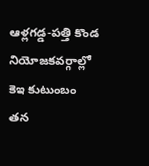ఆళ్ల‌గ‌డ్డ‌-ప‌త్తి కొండ నియోజ‌క‌వ‌ర్గాల్లో కెఇ కుటుంబం త‌న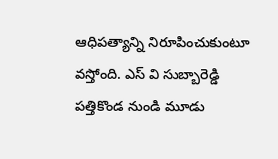ఆధిప‌త్యాన్ని నిరూపించుకుంటూ వ‌స్తోంది. ఎస్ వి సుబ్బారెడ్డి ప‌త్తికొండ నుండి మూడు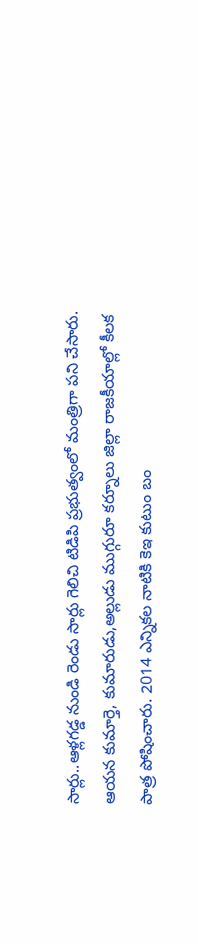సార్లు..ఆళ్ల‌గ‌డ్డ నుండి రెండు సార్లు గెలిచి టిడిపి ప్ర‌భుత్వంలో మంత్రిగా ప‌ని చేసారు. ఆయ‌న కుమార్తె, కుమారుడు,అల్లుడు ముగ్గురూ క‌ర్నూలు జిల్లా రాజ‌కీయాల్లో కీల‌క పాత్ర పోషించారు. 2014 ఎన్నిక‌ల నాటికి కెఇ కుటుం బం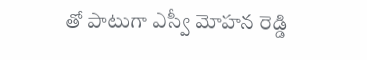తో పాటుగా ఎస్వీ మోహ‌న రెడ్డి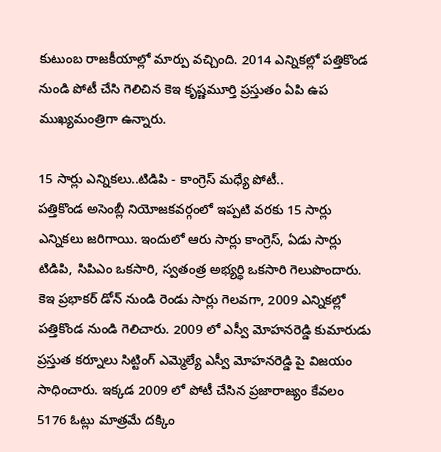కుటుంబ రాజ‌కీయాల్లో మార్పు వ‌చ్చింది. 2014 ఎన్నిక‌ల్లో ప‌త్తికొండ నుండి పోటీ చేసి గెలిచిన కెఇ కృష్ణ‌మూర్తి ప్ర‌స్తుతం ఏపి ఉప ముఖ్య‌మంత్రిగా ఉన్నారు.

15 సార్లు ఎన్నిక‌లు..టిడిపి - కాంగ్రెస్ మ‌ధ్యే పోటీ..
ప‌త్తికొండ అసెంబ్లీ నియోజ‌క‌వ‌ర్గంలో ఇప్ప‌టి వ‌ర‌కు 15 సార్లు ఎన్నిక‌లు జ‌రిగాయి. ఇందులో ఆరు సార్లు కాంగ్రెస్‌, ఏడు సార్లు టిడిపి, సిపిఎం ఒక‌సారి, స్వ‌తంత్ర అభ్య‌ర్ధి ఒక‌సారి గెలుపొందారు. కెఇ ప్ర‌భాక‌ర్ డోన్ నుండి రెండు సార్లు గెల‌వ‌గా, 2009 ఎన్నిక‌ల్లో ప‌త్తికొండ నుండి గెలిచారు. 2009 లో ఎస్వీ మోహ‌న‌రెడ్డి కుమారుడు ప్ర‌స్తుత క‌ర్నూలు సిట్టింగ్ ఎమ్మెల్యే ఎస్వీ మోహ‌న‌రెడ్డి పై విజ‌యం సాధించారు. ఇక్క‌డ 2009 లో పోటీ చేసిన ప్ర‌జారాజ్యం కేవ‌లం 5176 ఓట్లు మాత్ర‌మే ద‌క్కిం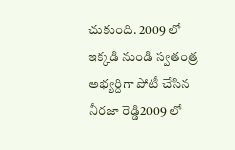చుకుంది. 2009 లో ఇక్క‌డి నుండి స్వ‌తంత్ర అభ్య‌ర్దిగా పోటీ చేసిన నీరజా రెడ్డి2009 లో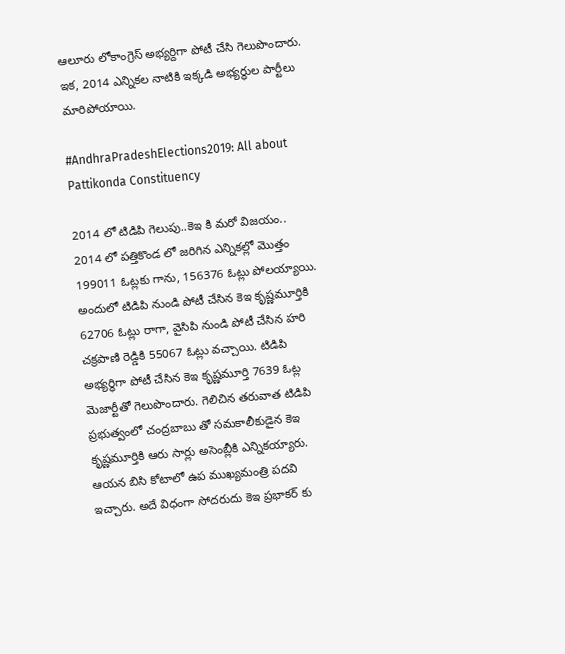ఆలూరు లోకాంగ్రెస్ అభ్య‌ర్దిగా పోటీ చేసి గెలుపొందారు. ఇక‌, 2014 ఎన్నిక‌ల నాటికి ఇక్క‌డి అభ్య‌ర్ధుల పార్టీలు మారిపోయాయి.

#AndhraPradeshElections2019: All about Pattikonda Constituency

2014 లో టిడిపి గెలుపు..కెఇ కి మరో విజ‌యం..
2014 లో ప‌త్తికొండ లో జ‌రిగిన ఎన్నిక‌ల్లో మొత్తం 199011 ఓట్ల‌కు గాను, 156376 ఓట్లు పోల‌య్యాయి. అందులో టిడిపి నుండి పోటీ చేసిన కెఇ కృష్ణ‌మూర్తికి 62706 ఓట్లు రాగా, వైసిపి నుండి పోటీ చేసిన హ‌రి చ‌క్ర‌పాణి రెడ్డికి 55067 ఓట్లు వ‌చ్చాయి. టిడిపి అభ్య‌ర్ధిగా పోటీ చేసిన కెఇ కృష్ణ‌మూర్తి 7639 ఓట్ల మెజార్టీతో గెలుపొందారు. గెలిచిన త‌రువాత టిడిపి ప్ర‌భుత్వంలో చంద్ర‌బాబు తో స‌మ‌కాలీకుడైన కెఇ కృష్ణ‌మూర్తికి ఆరు సార్లు అసెంబ్లీకి ఎన్నిక‌య్యారు. ఆయ‌న బిసి కోటాలో ఉప ముఖ్య‌మంత్రి ప‌ద‌వి ఇచ్చారు. అదే విధంగా సోద‌రుదు కెఇ ప్ర‌భాక‌ర్ కు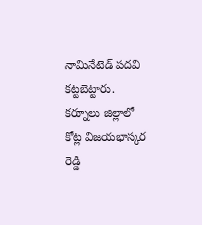నామినేటెడ్ ప‌ద‌వి క‌ట్ట‌బెట్టారు. క‌ర్నూలు జిల్లాలో కోట్ల విజ‌య‌భాస్క‌ర రెడ్డి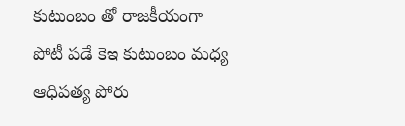కుటుంబం తో రాజ‌కీయంగా పోటీ ప‌డే కెఇ కుటుంబం మ‌ధ్య ఆధిప‌త్య పోరు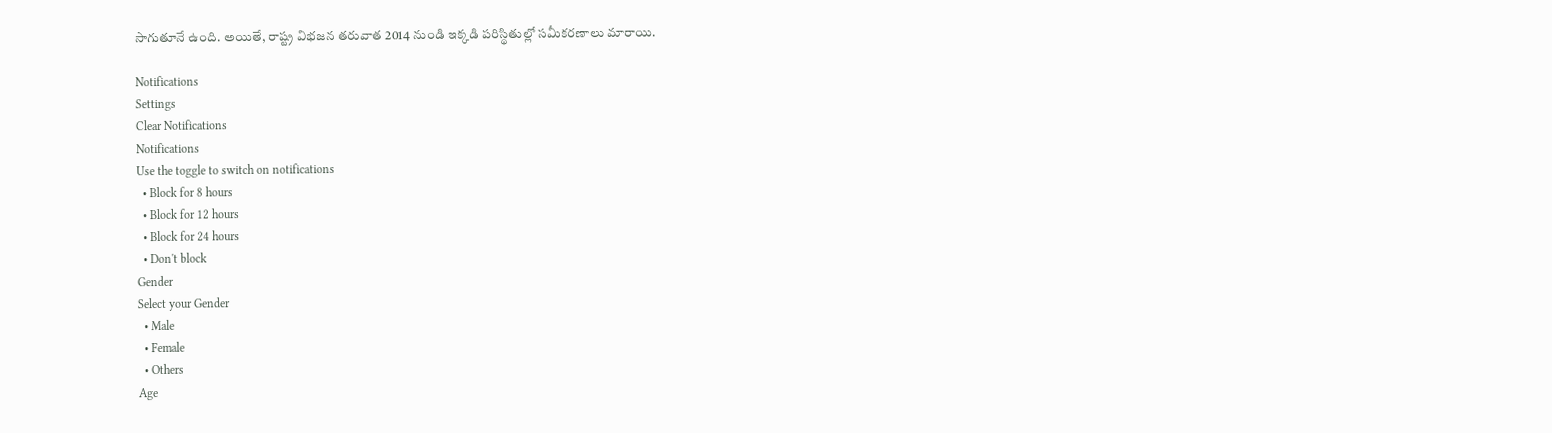సాగుతూనే ఉంది. అయితే, రాష్ట్ర విభ‌జ‌న త‌రువాత 2014 నుండి ఇక్క‌డి ప‌రిస్థితుల్లో స‌మీక‌ర‌ణాలు మారాయి.

Notifications
Settings
Clear Notifications
Notifications
Use the toggle to switch on notifications
  • Block for 8 hours
  • Block for 12 hours
  • Block for 24 hours
  • Don't block
Gender
Select your Gender
  • Male
  • Female
  • Others
Age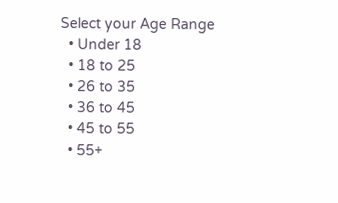Select your Age Range
  • Under 18
  • 18 to 25
  • 26 to 35
  • 36 to 45
  • 45 to 55
  • 55+